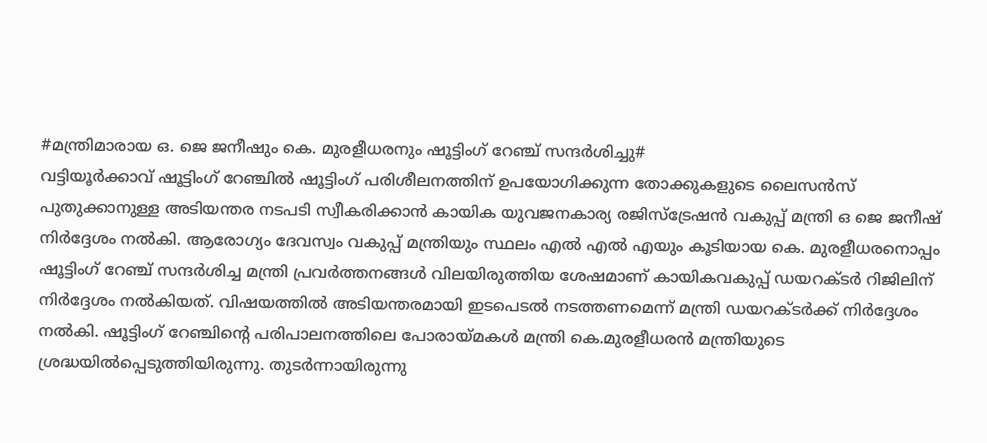#മന്ത്രിമാരായ ഒ. ജെ ജനീഷും കെ. മുരളീധരനും ഷൂട്ടിംഗ് റേഞ്ച് സന്ദർശിച്ചു#
വട്ടിയൂർക്കാവ് ഷൂട്ടിംഗ് റേഞ്ചിൽ ഷൂട്ടിംഗ് പരിശീലനത്തിന് ഉപയോഗിക്കുന്ന തോക്കുകളുടെ ലൈസൻസ് പുതുക്കാനുള്ള അടിയന്തര നടപടി സ്വീകരിക്കാൻ കായിക യുവജനകാര്യ രജിസ്ട്രേഷൻ വകുപ്പ് മന്ത്രി ഒ ജെ ജനീഷ് നിർദ്ദേശം നൽകി. ആരോഗ്യം ദേവസ്വം വകുപ്പ് മന്ത്രിയും സ്ഥലം എൽ എൽ എയും കൂടിയായ കെ. മുരളീധരനൊപ്പം ഷൂട്ടിംഗ് റേഞ്ച് സന്ദർശിച്ച മന്ത്രി പ്രവർത്തനങ്ങൾ വിലയിരുത്തിയ ശേഷമാണ് കായികവകുപ്പ് ഡയറക്ടർ റിജിലിന് നിർദ്ദേശം നൽകിയത്. വിഷയത്തിൽ അടിയന്തരമായി ഇടപെടൽ നടത്തണമെന്ന് മന്ത്രി ഡയറക്ടർക്ക് നിർദ്ദേശം നൽകി. ഷൂട്ടിംഗ് റേഞ്ചിന്റെ പരിപാലനത്തിലെ പോരായ്മകൾ മന്ത്രി കെ.മുരളീധരൻ മന്ത്രിയുടെ ശ്രദ്ധയിൽപ്പെടുത്തിയിരുന്നു. തുടർന്നായിരുന്നു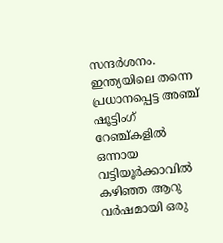സന്ദർശനം.
ഇന്ത്യയിലെ തന്നെ പ്രധാനപ്പെട്ട അഞ്ച് ഷൂട്ടിംഗ് റേഞ്ച്കളിൽ ഒന്നായ വട്ടിയൂർക്കാവിൽ കഴിഞ്ഞ ആറു വർഷമായി ഒരു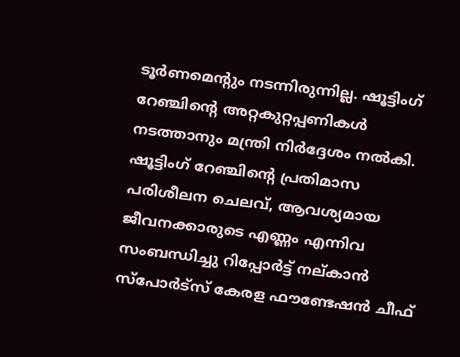ടൂർണമെന്റും നടന്നിരുന്നില്ല. ഷൂട്ടിംഗ് റേഞ്ചിന്റെ അറ്റകുറ്റപ്പണികൾ നടത്താനും മന്ത്രി നിർദ്ദേശം നൽകി. ഷൂട്ടിംഗ് റേഞ്ചിന്റെ പ്രതിമാസ പരിശീലന ചെലവ്, ആവശ്യമായ ജീവനക്കാരുടെ എണ്ണം എന്നിവ സംബന്ധിച്ചു റിപ്പോർട്ട് നല്കാൻ സ്പോർട്സ് കേരള ഫൗണ്ടേഷൻ ചീഫ്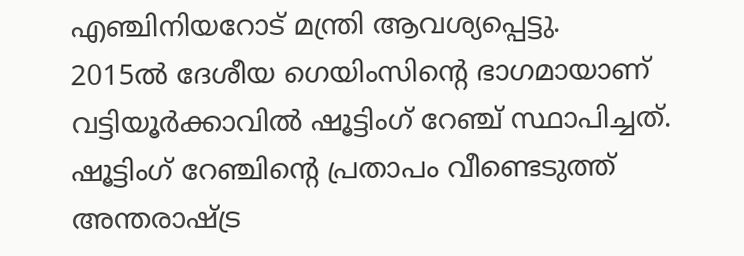എഞ്ചിനിയറോട് മന്ത്രി ആവശ്യപ്പെട്ടു.
2015ൽ ദേശീയ ഗെയിംസിന്റെ ഭാഗമായാണ് വട്ടിയൂർക്കാവിൽ ഷൂട്ടിംഗ് റേഞ്ച് സ്ഥാപിച്ചത്. ഷൂട്ടിംഗ് റേഞ്ചിന്റെ പ്രതാപം വീണ്ടെടുത്ത് അന്തരാഷ്ട്ര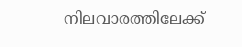നിലവാരത്തിലേക്ക്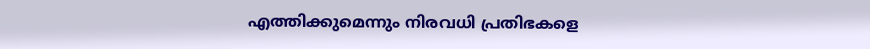എത്തിക്കുമെന്നും നിരവധി പ്രതിഭകളെ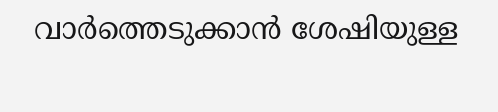വാർത്തെടുക്കാൻ ശേഷിയുള്ള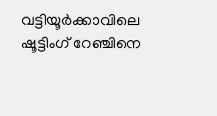വട്ടിയൂർക്കാവിലെ ഷൂട്ടിംഗ് റേഞ്ചിനെ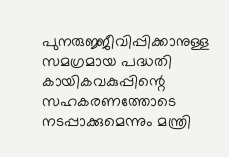പുനരുജ്ജീവിപ്പിക്കാനുള്ള സമഗ്രമായ പദ്ധതി കായികവകുപ്പിന്റെ സഹകരണത്തോടെ നടപ്പാക്കുമെന്നും മന്ത്രി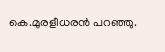കെ.മുരളീധരൻ പറഞ്ഞു.